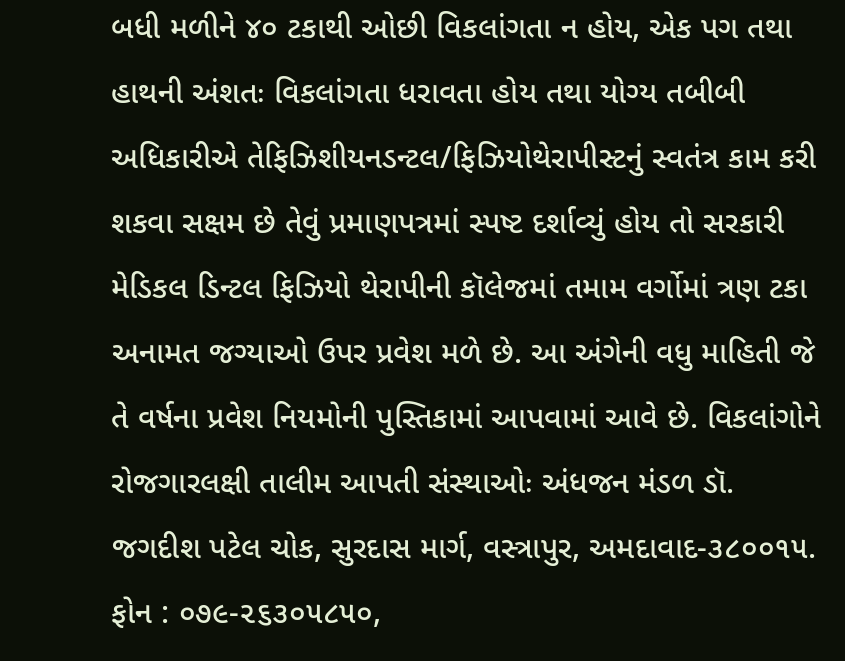બધી મળીને ૪૦ ટકાથી ઓછી વિકલાંગતા ન હોય, એક પગ તથા હાથની અંશતઃ વિકલાંગતા ધરાવતા હોય તથા યોગ્ય તબીબી અધિકારીએ તેફિઝિશીયનડન્ટલ/ફિઝિયોથેરાપીસ્ટનું સ્વતંત્ર કામ કરી શકવા સક્ષમ છે તેવું પ્રમાણપત્રમાં સ્પષ્ટ દર્શાવ્યું હોય તો સરકારી મેડિકલ ડિન્ટલ ફિઝિયો થેરાપીની કૉલેજમાં તમામ વર્ગોમાં ત્રણ ટકા અનામત જગ્યાઓ ઉપર પ્રવેશ મળે છે. આ અંગેની વધુ માહિતી જે તે વર્ષના પ્રવેશ નિયમોની પુસ્તિકામાં આપવામાં આવે છે. વિકલાંગોને રોજગારલક્ષી તાલીમ આપતી સંસ્થાઓઃ અંધજન મંડળ ડૉ. જગદીશ પટેલ ચોક, સુરદાસ માર્ગ, વસ્ત્રાપુર, અમદાવાદ-૩૮૦૦૧૫. ફોન : ૦૭૯-૨૬૩૦૫૮૫૦,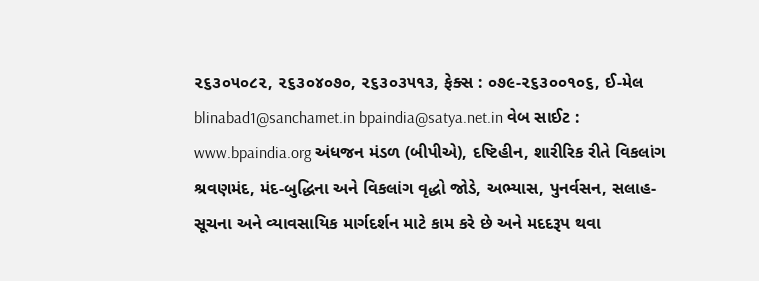૨૬૩૦૫૦૮૨, ૨૬૩૦૪૦૭૦, ૨૬૩૦૩૫૧૩, ફેક્સ : ૦૭૯-૨૬૩૦૦૧૦૬, ઈ-મેલ blinabad1@sanchamet.in bpaindia@satya.net.in વેબ સાઈટ : www.bpaindia.org અંધજન મંડળ (બીપીએ), દષ્ટિહીન, શારીરિક રીતે વિકલાંગ શ્રવણમંદ, મંદ-બુદ્ધિના અને વિકલાંગ વૃદ્ધો જોડે, અભ્યાસ, પુનર્વસન, સલાહ-સૂચના અને વ્યાવસાયિક માર્ગદર્શન માટે કામ કરે છે અને મદદરૂપ થવા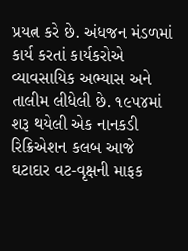પ્રયત્ન કરે છે. અંધજન મંડળમાં કાર્ય કરતાં કાર્યકરોએ વ્યાવસાયિક અભ્યાસ અને તાલીમ લીધેલી છે. ૧૯૫૪માં શરૂ થયેલી એક નાનકડી રિક્રિએશન કલબ આજે ઘટાદાર વટ-વૃક્ષની માફક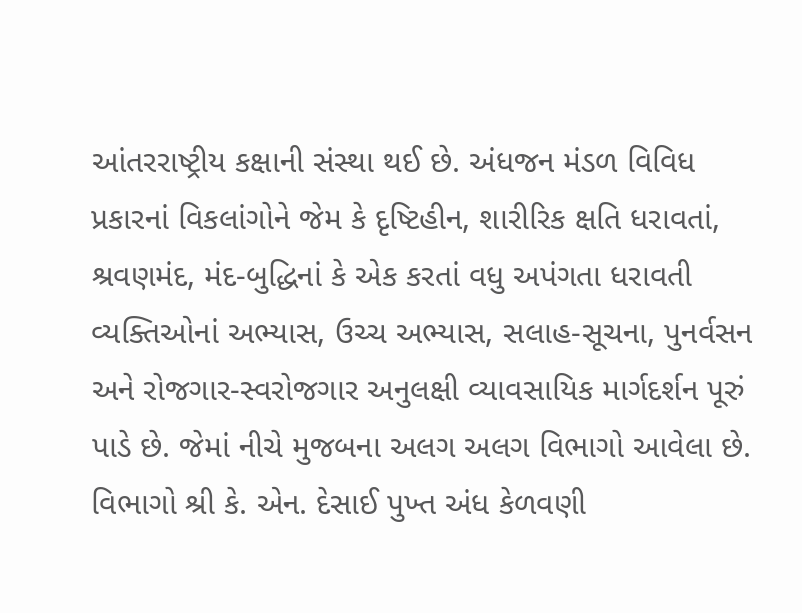આંતરરાષ્ટ્રીય કક્ષાની સંસ્થા થઈ છે. અંધજન મંડળ વિવિધ પ્રકારનાં વિકલાંગોને જેમ કે દૃષ્ટિહીન, શારીરિક ક્ષતિ ધરાવતાં, શ્રવણમંદ, મંદ-બુદ્ધિનાં કે એક કરતાં વધુ અપંગતા ધરાવતી વ્યક્તિઓનાં અભ્યાસ, ઉચ્ચ અભ્યાસ, સલાહ-સૂચના, પુનર્વસન અને રોજગાર-સ્વરોજગાર અનુલક્ષી વ્યાવસાયિક માર્ગદર્શન પૂરું પાડે છે. જેમાં નીચે મુજબના અલગ અલગ વિભાગો આવેલા છે. વિભાગો શ્રી કે. એન. દેસાઈ પુખ્ત અંધ કેળવણી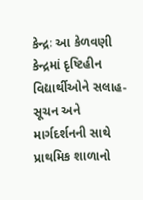કેન્દ્રઃ આ કેળવણી કેન્દ્રમાં દૃષ્ટિહીન વિદ્યાર્થીઓને સલાહ-સૂચન અને માર્ગદર્શનની સાથે પ્રાથમિક શાળાનો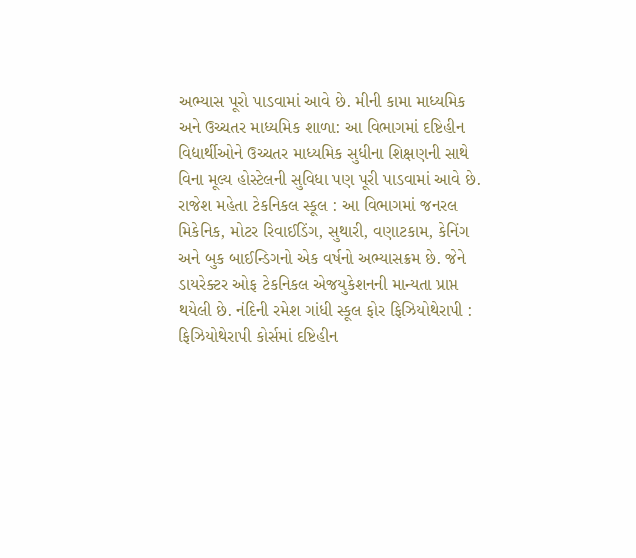અભ્યાસ પૂરો પાડવામાં આવે છે. મીની કામા માધ્યમિક અને ઉચ્ચતર માધ્યમિક શાળા: આ વિભાગમાં દષ્ટિહીન વિદ્યાર્થીઓને ઉચ્ચતર માધ્યમિક સુધીના શિક્ષણની સાથે વિના મૂલ્ય હોસ્ટેલની સુવિધા પણ પૂરી પાડવામાં આવે છે. રાજેશ મહેતા ટેકનિકલ સ્કૂલ : આ વિભાગમાં જનરલ મિકેનિક, મોટર રિવાઈડિંગ, સુથારી, વણાટકામ, કેનિંગ અને બુક બાઈન્ડિગનો એક વર્ષનો અભ્યાસક્રમ છે. જેને ડાયરેક્ટર ઓફ ટેકનિકલ એજયુકેશનની માન્યતા પ્રાપ્ત થયેલી છે. નંદિની રમેશ ગાંધી સ્કૂલ ફોર ફિઝિયોથેરાપી : ફિઝિયોથેરાપી કોર્સમાં દષ્ટિહીન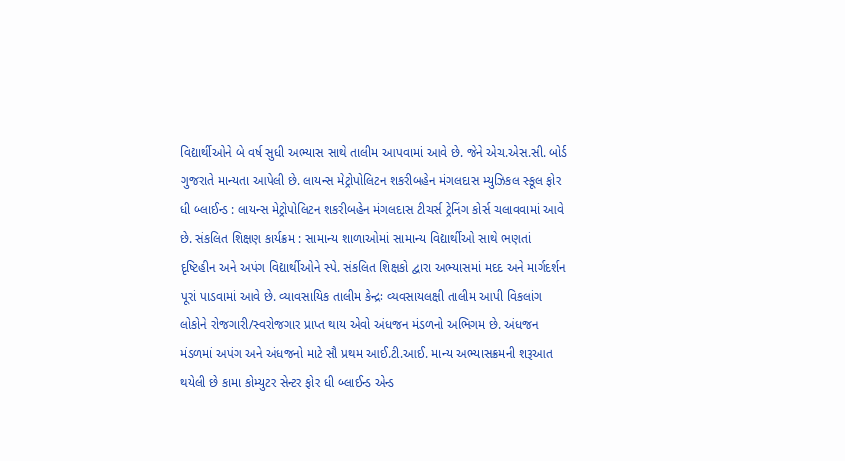વિદ્યાર્થીઓને બે વર્ષ સુધી અભ્યાસ સાથે તાલીમ આપવામાં આવે છે. જેને એચ.એસ.સી. બોર્ડ ગુજરાતે માન્યતા આપેલી છે. લાયન્સ મેટ્રોપોલિટન શકરીબહેન મંગલદાસ મ્યુઝિકલ સ્કૂલ ફોર ધી બ્લાઈન્ડ : લાયન્સ મેટ્રોપોલિટન શકરીબહેન મંગલદાસ ટીચર્સ ટ્રેનિંગ કોર્સ ચલાવવામાં આવે છે. સંકલિત શિક્ષણ કાર્યક્રમ : સામાન્ય શાળાઓમાં સામાન્ય વિદ્યાર્થીઓ સાથે ભણતાં દૃષ્ટિહીન અને અપંગ વિદ્યાર્થીઓને સ્પે. સંકલિત શિક્ષકો દ્વારા અભ્યાસમાં મદદ અને માર્ગદર્શન પૂરાં પાડવામાં આવે છે. વ્યાવસાયિક તાલીમ કેન્દ્રઃ વ્યવસાયલક્ષી તાલીમ આપી વિકલાંગ લોકોને રોજગારી/સ્વરોજગાર પ્રાપ્ત થાય એવો અંધજન મંડળનો અભિગમ છે. અંધજન મંડળમાં અપંગ અને અંધજનો માટે સૌ પ્રથમ આઈ.ટી.આઈ. માન્ય અભ્યાસક્રમની શરૂઆત થયેલી છે કામા કોમ્યુટર સેન્ટર ફોર ધી બ્લાઈન્ડ એન્ડ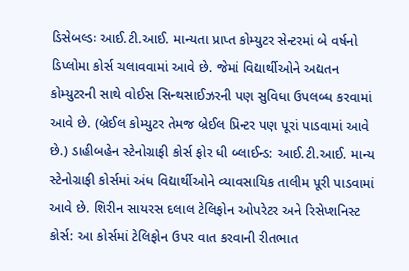ડિસેબલ્ડઃ આઈ.ટી.આઈ. માન્યતા પ્રાપ્ત કોમ્યુટર સેન્ટરમાં બે વર્ષનો ડિપ્લોમા કોર્સ ચલાવવામાં આવે છે. જેમાં વિદ્યાર્થીઓને અદ્યતન કોમ્યુટરની સાથે વોઈસ સિન્થસાઈઝરની પણ સુવિધા ઉપલબ્ધ કરવામાં આવે છે. (બ્રેઈલ કોમ્યુટર તેમજ બ્રેઈલ પ્રિન્ટર પણ પૂરાં પાડવામાં આવે છે.) ડાહીબહેન સ્ટેનોગ્રાફી કોર્સ ફોર ધી બ્લાઈન્ડ: આઈ.ટી.આઈ. માન્ય સ્ટેનોગ્રાફી કોર્સમાં અંધ વિદ્યાર્થીઓને વ્યાવસાયિક તાલીમ પૂરી પાડવામાં આવે છે. શિરીન સાયરસ દલાલ ટેલિફોન ઓપરેટર અને રિસેપ્શનિસ્ટ કોર્સ: આ કોર્સમાં ટેલિફોન ઉપર વાત કરવાની રીતભાત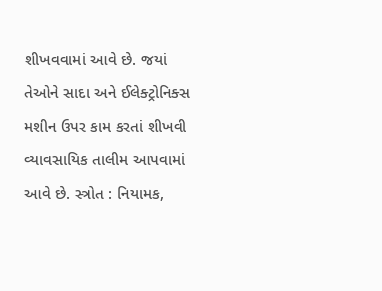શીખવવામાં આવે છે. જયાં તેઓને સાદા અને ઈલેક્ટ્રોનિક્સ મશીન ઉપર કામ કરતાં શીખવી વ્યાવસાયિક તાલીમ આપવામાં આવે છે. સ્ત્રોત : નિયામક,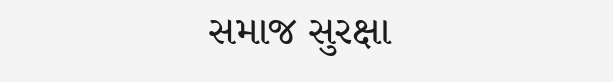સમાજ સુરક્ષા